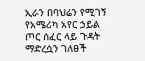ኢራን በባህሬን የሚገኝ የአሜሪካ አየር ኃይል ጦር ሰፈር ላይ ጉዳት ማድረሷን ገለፀች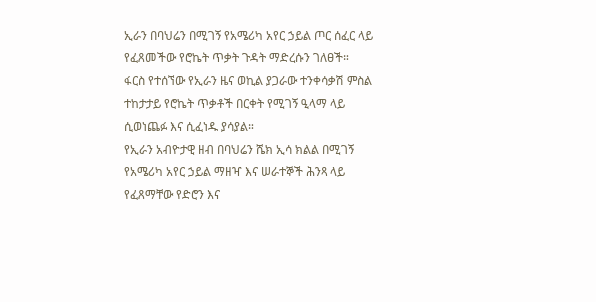ኢራን በባህሬን በሚገኝ የአሜሪካ አየር ኃይል ጦር ሰፈር ላይ የፈጸመችው የሮኬት ጥቃት ጉዳት ማድረሱን ገለፀች።
ፋርስ የተሰኘው የኢራን ዜና ወኪል ያጋራው ተንቀሳቃሽ ምስል ተከታታይ የሮኬት ጥቃቶች በርቀት የሚገኝ ዒላማ ላይ ሲወነጨፉ እና ሲፈነዱ ያሳያል።
የኢራን አብዮታዊ ዘብ በባህሬን ሼክ ኢሳ ክልል በሚገኝ የአሜሪካ አየር ኃይል ማዘዣ እና ሠራተኞች ሕንጻ ላይ የፈጸማቸው የድሮን እና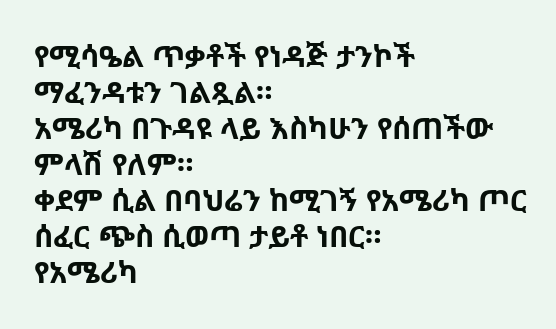የሚሳዔል ጥቃቶች የነዳጅ ታንኮች ማፈንዳቱን ገልጿል።
አሜሪካ በጉዳዩ ላይ እስካሁን የሰጠችው ምላሽ የለም።
ቀደም ሲል በባህሬን ከሚገኝ የአሜሪካ ጦር ሰፈር ጭስ ሲወጣ ታይቶ ነበር።
የአሜሪካ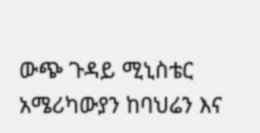ውጭ ጉዳይ ሚኒስቴር አሜሪካውያን ከባህሬን እና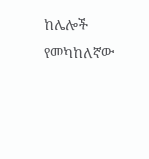ከሌሎች የመካከለኛው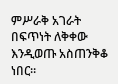ምሥራቅ አገራት በፍጥነት ለቅቀው እንዲወጡ አስጠንቅቆ ነበር።